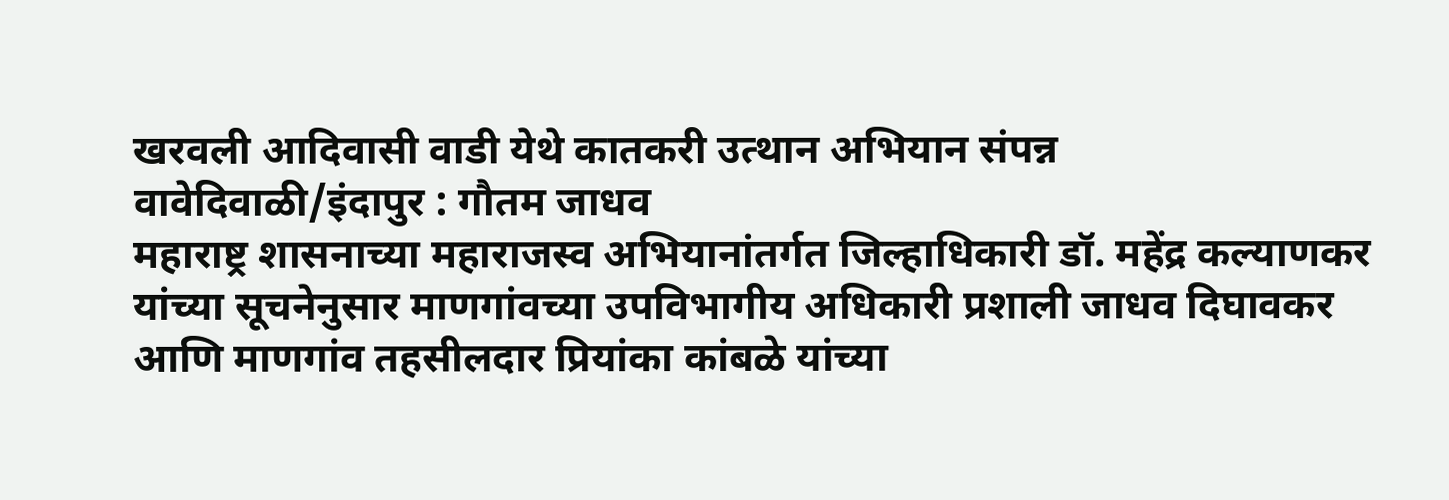खरवली आदिवासी वाडी येथे कातकरी उत्थान अभियान संपन्न
वावेदिवाळी/इंदापुर : गौतम जाधव
महाराष्ट्र शासनाच्या महाराजस्व अभियानांतर्गत जिल्हाधिकारी डॉ. महेंद्र कल्याणकर यांच्या सूचनेनुसार माणगांवच्या उपविभागीय अधिकारी प्रशाली जाधव दिघावकर आणि माणगांव तहसीलदार प्रियांका कांबळे यांच्या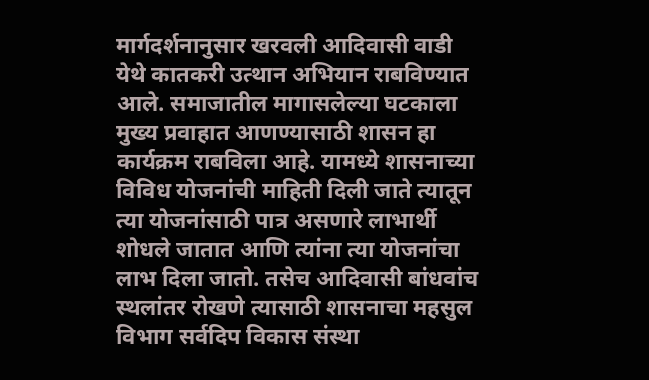मार्गदर्शनानुसार खरवली आदिवासी वाडी येथे कातकरी उत्थान अभियान राबविण्यात आले. समाजातील मागासलेल्या घटकाला मुख्य प्रवाहात आणण्यासाठी शासन हा कार्यक्रम राबविला आहे. यामध्ये शासनाच्या विविध योजनांची माहिती दिली जाते त्यातून त्या योजनांसाठी पात्र असणारे लाभार्थी शोधले जातात आणि त्यांना त्या योजनांचा लाभ दिला जातो. तसेच आदिवासी बांधवांच स्थलांतर रोखणे त्यासाठी शासनाचा महसुल विभाग सर्वदिप विकास संस्था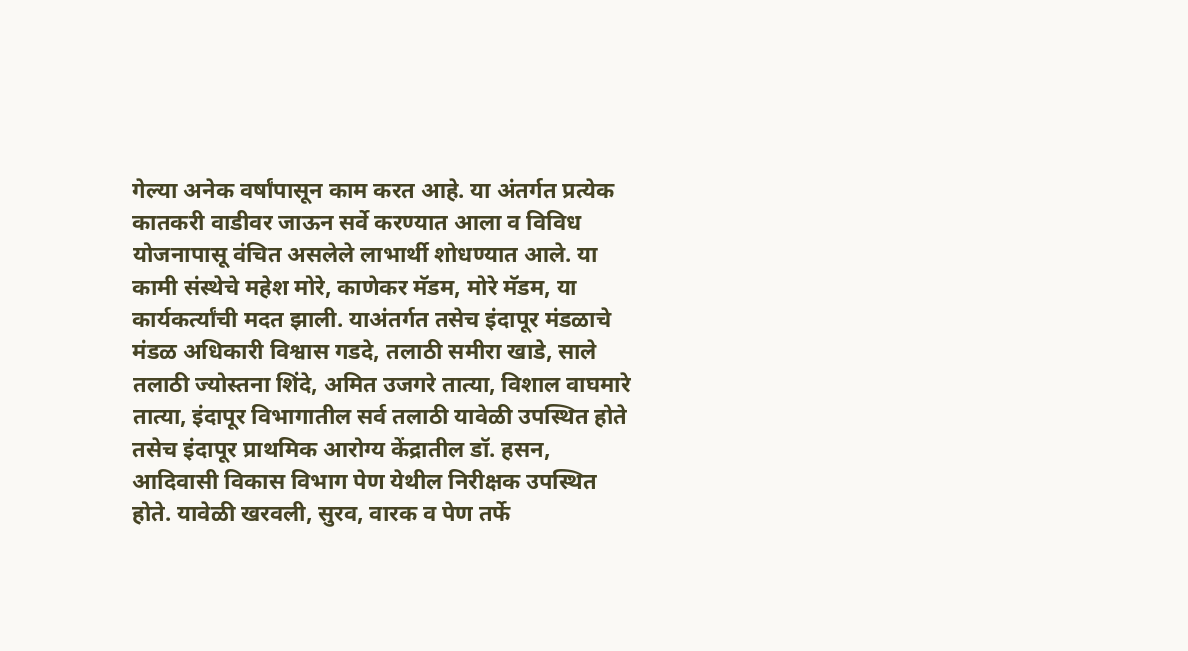गेल्या अनेक वर्षांपासून काम करत आहे. या अंतर्गत प्रत्येक कातकरी वाडीवर जाऊन सर्वे करण्यात आला व विविध योजनापासू वंचित असलेले लाभार्थी शोधण्यात आले. या कामी संस्थेचे महेश मोरे, काणेकर मॅडम, मोरे मॅडम, या कार्यकर्त्यांची मदत झाली. याअंतर्गत तसेच इंदापूर मंडळाचे मंडळ अधिकारी विश्वास गडदे, तलाठी समीरा खाडे, साले तलाठी ज्योस्तना शिंदे, अमित उजगरे तात्या, विशाल वाघमारे तात्या, इंदापूर विभागातील सर्व तलाठी यावेळी उपस्थित होते तसेच इंदापूर प्राथमिक आरोग्य केंद्रातील डॉ. हसन, आदिवासी विकास विभाग पेण येथील निरीक्षक उपस्थित होते. यावेळी खरवली, सुरव, वारक व पेण तर्फे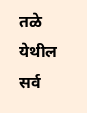तळे येथील सर्व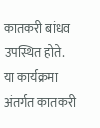कातकरी बांधव उपस्थित होते.
या कार्यक्रमा अंतर्गत कातकरी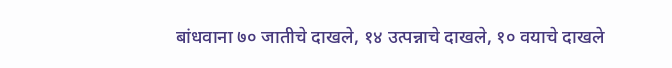बांधवाना ७० जातीचे दाखले, १४ उत्पन्नाचे दाखले, १० वयाचे दाखले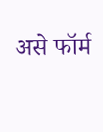असे फॉर्म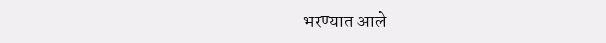भरण्यात आले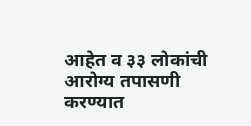आहेत व ३३ लोकांची आरोग्य तपासणी करण्यात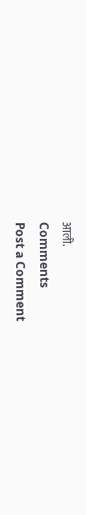आली.
Comments
Post a Comment